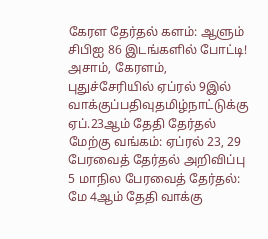கேரள தேர்தல் களம்: ஆளும் சிபிஐ 86 இடங்களில் போட்டி! அசாம், கேரளம், புதுச்சேரியில் ஏப்ரல் 9இல் வாக்குப்பதிவுதமிழ்நாட்டுக்கு ஏப்.23ஆம் தேதி தேர்தல் மேற்கு வங்கம்: ஏப்ரல் 23, 29 பேரவைத் தேர்தல் அறிவிப்பு 5 மாநில பேரவைத் தேர்தல்: மே 4ஆம் தேதி வாக்கு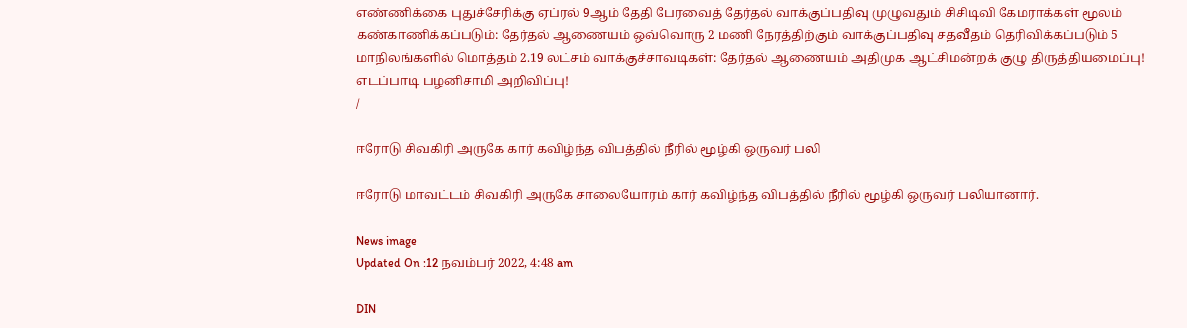எண்ணிக்கை புதுச்சேரிக்கு ஏப்ரல் 9ஆம் தேதி பேரவைத் தேர்தல் வாக்குப்பதிவு முழுவதும் சிசிடிவி கேமராக்கள் மூலம் கண்காணிக்கப்படும்: தேர்தல் ஆணையம் ஒவ்வொரு 2 மணி நேரத்திற்கும் வாக்குப்பதிவு சதவீதம் தெரிவிக்கப்படும் 5 மாநிலங்களில் மொத்தம் 2.19 லட்சம் வாக்குச்சாவடிகள்: தேர்தல் ஆணையம் அதிமுக ஆட்சிமன்றக் குழு திருத்தியமைப்பு! எடப்பாடி பழனிசாமி அறிவிப்பு!
/

ஈரோடு சிவகிரி அருகே கார் கவிழ்ந்த விபத்தில் நீரில் மூழ்கி ஒருவர் பலி

ஈரோடு மாவட்டம் சிவகிரி அருகே சாலையோரம் கார் கவிழ்ந்த விபத்தில் நீரில் மூழ்கி ஒருவர் பலியானார்.

News image
Updated On :12 நவம்பர் 2022, 4:48 am

DIN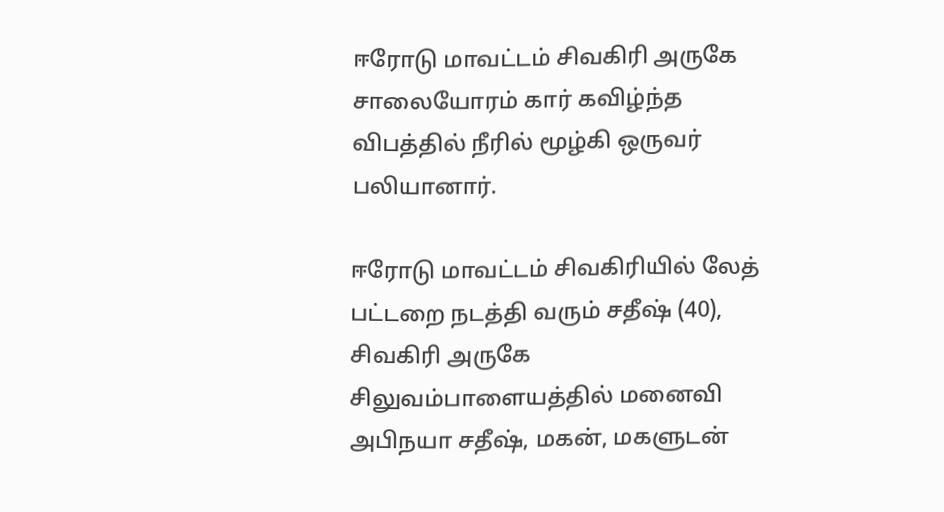ஈரோடு மாவட்டம் சிவகிரி அருகே சாலையோரம் கார் கவிழ்ந்த விபத்தில் நீரில் மூழ்கி ஒருவர் பலியானார்.

ஈரோடு மாவட்டம் சிவகிரியில் லேத் பட்டறை நடத்தி வரும் சதீஷ் (40),  சிவகிரி அருகே சிலுவம்பாளையத்தில் மனைவி அபிநயா சதீஷ், மகன், மகளுடன்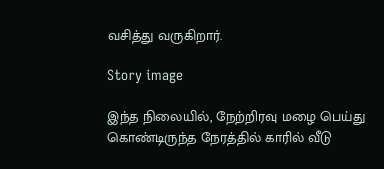வசித்து வருகிறார்.

Story image

இந்த நிலையில், நேற்றிரவு மழை பெய்து கொண்டிருந்த நேரத்தில் காரில் வீடு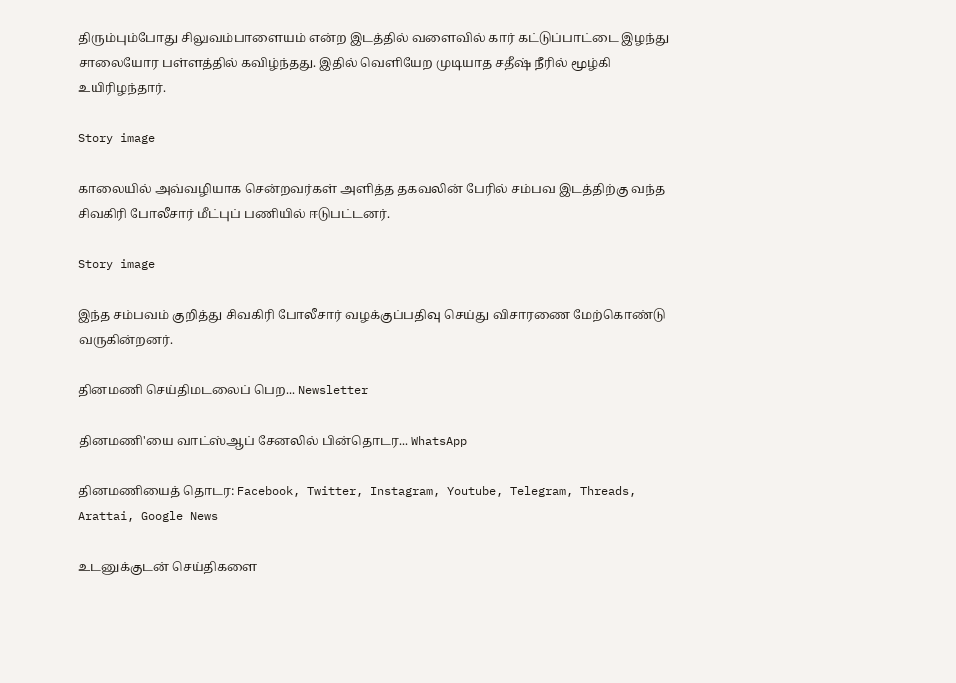திரும்பும்போது சிலுவம்பாளையம் என்ற இடத்தில் வளைவில் கார் கட்டுப்பாட்டை இழந்து சாலையோர பள்ளத்தில் கவிழ்ந்தது. இதில் வெளியேற முடியாத சதீஷ் நீரில் மூழ்கி உயிரிழந்தார்.

Story image

காலையில் அவ்வழியாக சென்றவர்கள் அளித்த தகவலின் பேரில் சம்பவ இடத்திற்கு வந்த சிவகிரி போலீசார் மீட்புப் பணியில் ஈடுபட்டனர்.

Story image

இந்த சம்பவம் குறித்து சிவகிரி போலீசார் வழக்குப்பதிவு செய்து விசாரணை மேற்கொண்டு வருகின்றனர்.

தினமணி செய்திமடலைப் பெற... Newsletter

தினமணி'யை வாட்ஸ்ஆப் சேனலில் பின்தொடர... WhatsApp

தினமணியைத் தொடர: Facebook, Twitter, Instagram, Youtube, Telegram, Threads, Arattai, Google News

உடனுக்குடன் செய்திகளை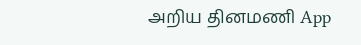அறிய தினமணி App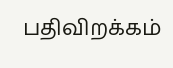பதிவிறக்கம்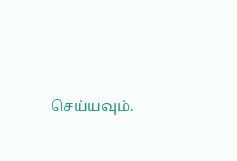செய்யவும்.